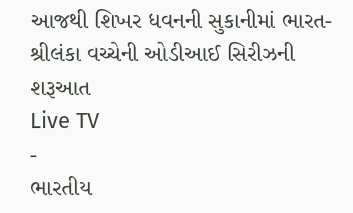આજથી શિખર ધવનની સુકાનીમાં ભારત-શ્રીલંકા વચ્ચેની ઓડીઆઈ સિરીઝની શરૂઆત
Live TV
-
ભારતીય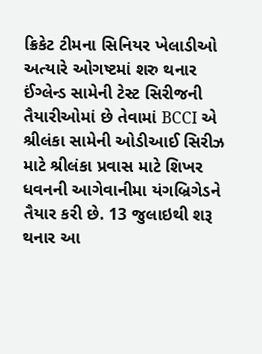ક્રિકેટ ટીમના સિનિયર ખેલાડીઓ અત્યારે ઓગષ્ટમાં શરુ થનાર ઈંગ્લેન્ડ સામેની ટેસ્ટ સિરીજની તૈયારીઓમાં છે તેવામાં BCCI એ શ્રીલંકા સામેની ઓડીઆઈ સિરીઝ માટે શ્રીલંકા પ્રવાસ માટે શિખર ધવનની આગેવાનીમા યંગબ્રિગેડને તૈયાર કરી છે. 13 જુલાઇથી શરૂ થનાર આ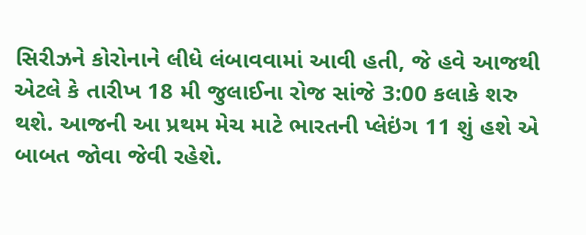સિરીઝને કોરોનાને લીધે લંબાવવામાં આવી હતી, જે હવે આજથી એટલે કે તારીખ 18 મી જુલાઈના રોજ સાંજે 3:00 કલાકે શરુ થશે. આજની આ પ્રથમ મેચ માટે ભારતની પ્લેઇંગ 11 શું હશે એ બાબત જોવા જેવી રહેશે.